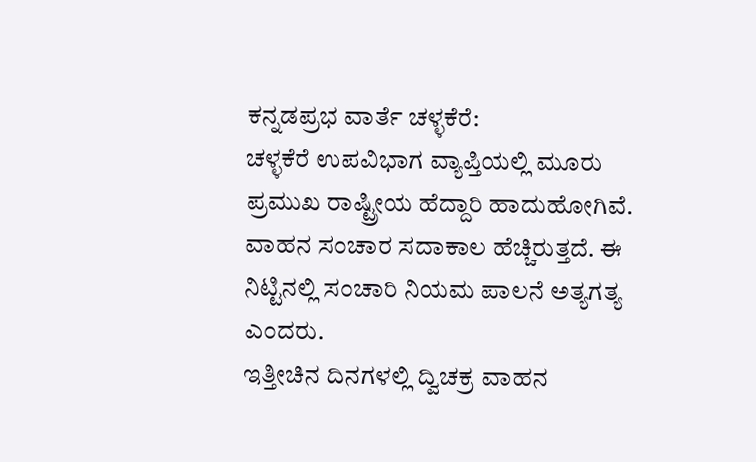ಕನ್ನಡಪ್ರಭ ವಾರ್ತೆ ಚಳ್ಳಕೆರೆ:
ಚಳ್ಳಕೆರೆ ಉಪವಿಭಾಗ ವ್ಯಾಪ್ತಿಯಲ್ಲಿ ಮೂರು ಪ್ರಮುಖ ರಾಷ್ಟ್ರೀಯ ಹೆದ್ದಾರಿ ಹಾದುಹೋಗಿವೆ. ವಾಹನ ಸಂಚಾರ ಸದಾಕಾಲ ಹೆಚ್ಚಿರುತ್ತದೆ. ಈ ನಿಟ್ಟಿನಲ್ಲಿ ಸಂಚಾರಿ ನಿಯಮ ಪಾಲನೆ ಅತ್ಯಗತ್ಯ ಎಂದರು.
ಇತ್ತೀಚಿನ ದಿನಗಳಲ್ಲಿ ದ್ವಿಚಕ್ರ ವಾಹನ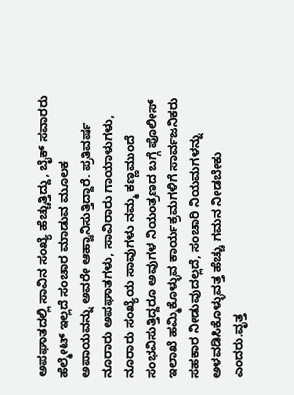ಅಪಘಾತದಲ್ಲಿ ಸಾವಿನ ಸಂಖ್ಯೆ ಹೆಚ್ಚುತ್ತಿದ್ದು, ಬೈಕ್ ಸವಾರರು ಹೆಲ್ಮೇಟ್ ಇಲ್ಲದೆ ಸಂಚಾರ ಮಾಡುವ ಮೂಲಕ ಅಪಾಯವನ್ನು ಅವರೇ ಆಹ್ವಾನಿಸುತ್ತಿದ್ದಾರೆ. ಪ್ರತಿವರ್ಷ ನೂರಾರು ಅಪಘಾತಗಳು, ಸಾವಿರಾರು ಗಾಯಾಳುಗಳು, ನೂರಾರು ಸಂಖ್ಯೆಯ ಸಾವುಗಳು ನಮ್ಮ ಕಣ್ಣಮುಂದೆ ಸಂಭವಿಸುತ್ತಿದ್ದರೂ ಅವುಗಳ ನಿಯಂತ್ರಣದ ಬಗ್ಗೆ ಪೊಲೀಸ್ ಇಲಾಖೆ ಹಮ್ಮಿಕೊಳ್ಳುವ ಕಾರ್ಯಕ್ರಮಗಳಿಗೆ ಸಾರ್ವಜನಿಕರು ಸಹಕಾರ ನೀಡುವುದಲ್ಲದೆ, ಸಂಚಾರಿ ನಿಯಮಗಳನ್ನು ಅಳವಡಿಸಿಕೊಳ್ಳುವತ್ತ ಹೆಚ್ಚು ಗಮನ ನೀಡಬೇಕು ಎಂದರು.ವೃತ್ತ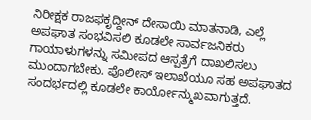ನಿರೀಕ್ಷಕ ರಾಜಫಕೃದ್ದೀನ್ ದೇಸಾಯಿ ಮಾತನಾಡಿ, ಎಲ್ಲೆ ಅಪಘಾತ ಸಂಭವಿಸಲಿ ಕೂಡಲೇ ಸಾರ್ವಜನಿಕರು ಗಾಯಾಳುಗಳನ್ನು ಸಮೀಪದ ಆಸ್ಪತ್ರೆಗೆ ದಾಖಲಿಸಲು ಮುಂದಾಗಬೇಕು. ಪೊಲೀಸ್ ಇಲಾಖೆಯೂ ಸಹ ಅಪಘಾತದ ಸಂದರ್ಭದಲ್ಲಿ ಕೂಡಲೇ ಕಾರ್ಯೋನ್ಮುಖವಾಗುತ್ತದೆ.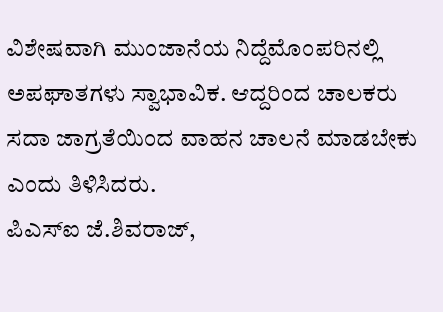ವಿಶೇಷವಾಗಿ ಮುಂಜಾನೆಯ ನಿದ್ದೆಮೊಂಪರಿನಲ್ಲಿ ಅಪಘಾತಗಳು ಸ್ವಾಭಾವಿಕ. ಆದ್ದರಿಂದ ಚಾಲಕರು ಸದಾ ಜಾಗ್ರತೆಯಿಂದ ವಾಹನ ಚಾಲನೆ ಮಾಡಬೇಕು ಎಂದು ತಿಳಿಸಿದರು.
ಪಿಎಸ್ಐ ಜೆ.ಶಿವರಾಜ್,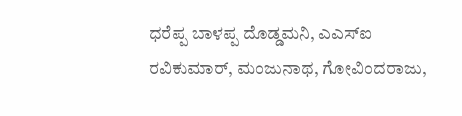ಧರೆಪ್ಪ ಬಾಳಪ್ಪ ದೊಡ್ಡಮನಿ, ಎಎಸ್ಐ ರವಿಕುಮಾರ್, ಮಂಜುನಾಥ, ಗೋವಿಂದರಾಜು,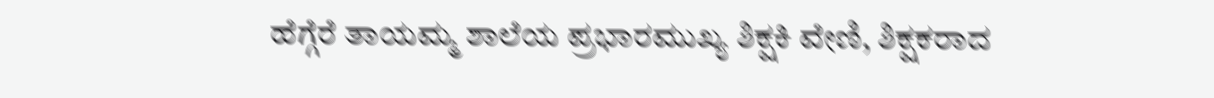ಹೆಗ್ಗೆರೆ ತಾಯಮ್ಮ ಶಾಲೆಯ ಪ್ರಭಾರಮುಖ್ಯ ಶಿಕ್ಷಕಿ ವೇಣಿ, ಶಿಕ್ಷಕರಾದ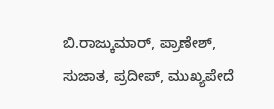ಬಿ.ರಾಜ್ಕುಮಾರ್, ಪ್ರಾಣೇಶ್, ಸುಜಾತ, ಪ್ರದೀಪ್, ಮುಖ್ಯಪೇದೆ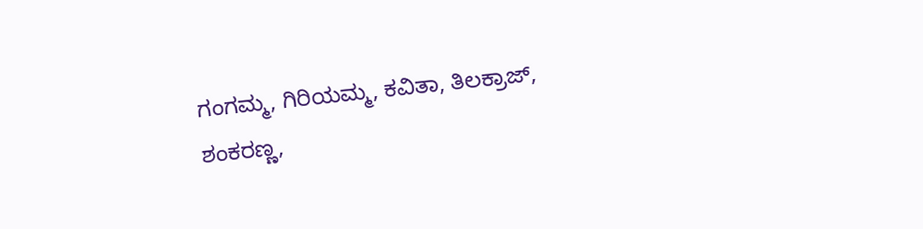ಗಂಗಮ್ಮ, ಗಿರಿಯಮ್ಮ, ಕವಿತಾ, ತಿಲಕ್ರಾಜ್, ಶಂಕರಣ್ಣ,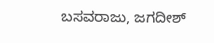ಬಸವರಾಜು, ಜಗದೀಶ್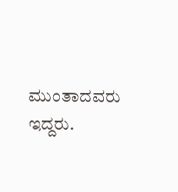ಮುಂತಾದವರು ಇದ್ದರು.